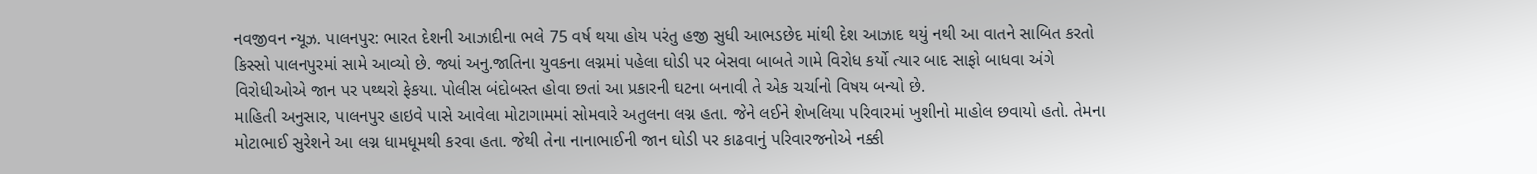નવજીવન ન્યૂઝ. પાલનપુર: ભારત દેશની આઝાદીના ભલે 75 વર્ષ થયા હોય પરંતુ હજી સુધી આભડછેદ માંથી દેશ આઝાદ થયું નથી આ વાતને સાબિત કરતો કિસ્સો પાલનપુરમાં સામે આવ્યો છે. જ્યાં અનુ.જાતિના યુવકના લગ્નમાં પહેલા ઘોડી પર બેસવા બાબતે ગામે વિરોધ કર્યો ત્યાર બાદ સાફો બાધવા અંગે વિરોધીઓએ જાન પર પથ્થરો ફેકયા. પોલીસ બંદોબસ્ત હોવા છતાં આ પ્રકારની ઘટના બનાવી તે એક ચર્ચાનો વિષય બન્યો છે.
માહિતી અનુસાર, પાલનપુર હાઇવે પાસે આવેલા મોટાગામમાં સોમવારે અતુલના લગ્ન હતા. જેને લઈને શેખલિયા પરિવારમાં ખુશીનો માહોલ છવાયો હતો. તેમના મોટાભાઈ સુરેશને આ લગ્ન ધામધૂમથી કરવા હતા. જેથી તેના નાનાભાઈની જાન ઘોડી પર કાઢવાનું પરિવારજનોએ નક્કી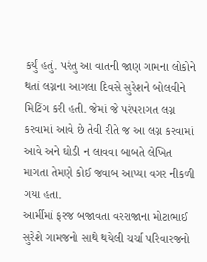કર્યું હતું. પરંતુ આ વાતની જાણ ગામના લોકોને થતાં લગ્નના આગલા દિવસે સુરેશને બોલવીને મિટિંગ કરી હતી. જેમાં જે પરંપરાગત લગ્ન કરવામાં આવે છે તેવી રીતે જ આ લગ્ન કરવામાં આવે અને ઘોડી ન લાવવા બાબતે લેખિત માગતા તેમણે કોઈ જવાબ આપ્યા વગર નીકળી ગયા હતા.
આર્મીમાં ફરજ બજાવતા વરરાજાના મોટાભાઈ સુરેશે ગામજનો સાથે થયેલી ચર્ચા પરિવારજનો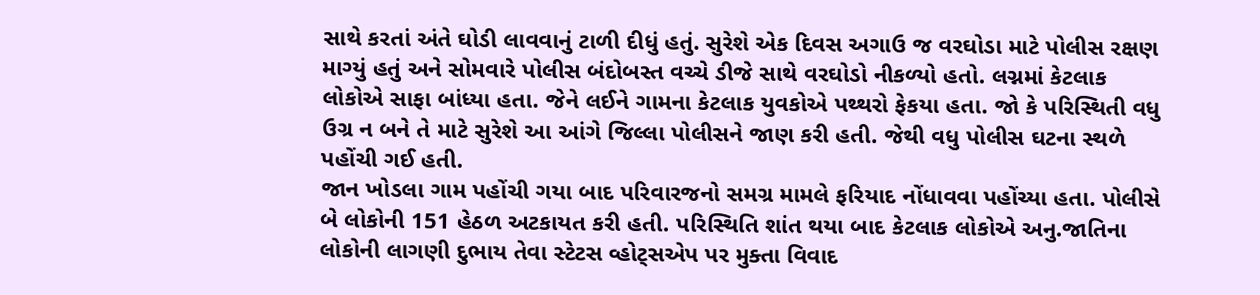સાથે કરતાં અંતે ઘોડી લાવવાનું ટાળી દીધું હતું. સુરેશે એક દિવસ અગાઉ જ વરઘોડા માટે પોલીસ રક્ષણ માગ્યું હતું અને સોમવારે પોલીસ બંદોબસ્ત વચ્ચે ડીજે સાથે વરઘોડો નીકળ્યો હતો. લગ્નમાં કેટલાક લોકોએ સાફા બાંધ્યા હતા. જેને લઈને ગામના કેટલાક યુવકોએ પથ્થરો ફેકયા હતા. જો કે પરિસ્થિતી વધુ ઉગ્ર ન બને તે માટે સુરેશે આ આંગે જિલ્લા પોલીસને જાણ કરી હતી. જેથી વધુ પોલીસ ઘટના સ્થળે પહોંચી ગઈ હતી.
જાન ખોડલા ગામ પહોંચી ગયા બાદ પરિવારજનો સમગ્ર મામલે ફરિયાદ નોંધાવવા પહોંચ્યા હતા. પોલીસે બે લોકોની 151 હેઠળ અટકાયત કરી હતી. પરિસ્થિતિ શાંત થયા બાદ કેટલાક લોકોએ અનુ.જાતિના લોકોની લાગણી દુભાય તેવા સ્ટેટસ વ્હોટ્સએપ પર મુક્તા વિવાદ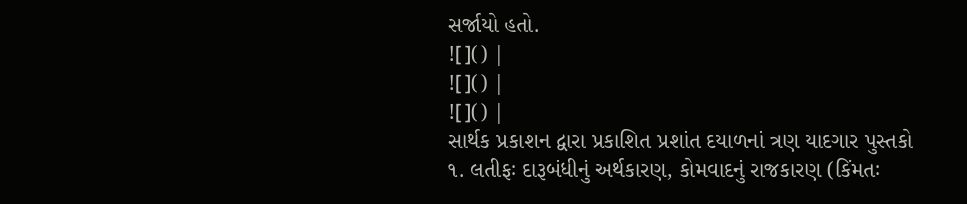સર્જાયો હતો.
![]() |
![]() |
![]() |
સાર્થક પ્રકાશન દ્વારા પ્રકાશિત પ્રશાંત દયાળનાં ત્રણ યાદગાર પુસ્તકો
૧. લતીફઃ દારૂબંધીનું અર્થકારણ, કોમવાદનું રાજકારણ (કિંમતઃ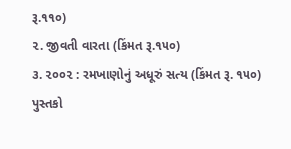રૂ.૧૧૦)
૨. જીવતી વારતા (કિંમત રૂ.૧૫૦)
૩. ૨૦૦૨ : રમખાણોનું અધૂરું સત્ય (કિંમત રૂ. ૧૫૦)
પુસ્તકો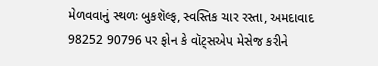મેળવવાનું સ્થળઃ બુકશૅલ્ફ, સ્વસ્તિક ચાર રસ્તા, અમદાવાદ
98252 90796 પર ફોન કે વૉટ્સએપ મેસેજ કરીને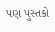પણ પુસ્તકો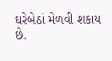ઘરેબેઠાં મેળવી શકાય છે.